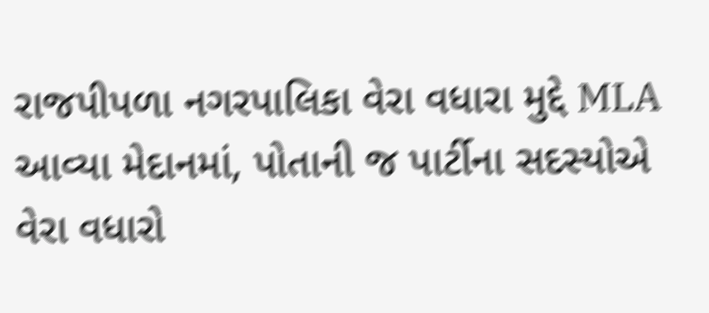રાજપીપળા નગરપાલિકા વેરા વધારા મુદ્દે MLA આવ્યા મેદાનમાં, પોતાની જ પાર્ટીના સદસ્યોએ વેરા વધારો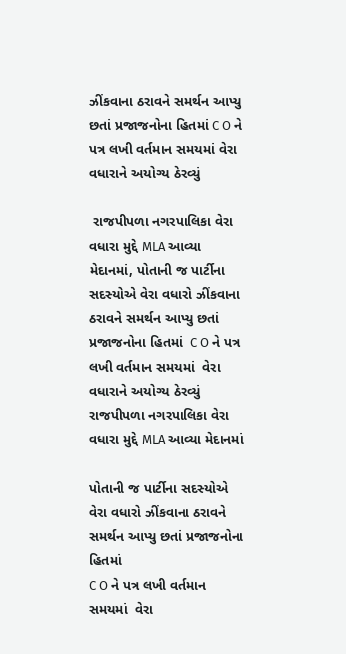ઝીંકવાના ઠરાવને સમર્થન આપ્યુ છતાં પ્રજાજનોના હિતમાં C O ને પત્ર લખી વર્તમાન સમયમાં વેરા વધારાને અયોગ્ય ઠેરવ્યું

 રાજપીપળા નગરપાલિકા વેરા વધારા મુદ્દે MLA આવ્યા મેદાનમાં, પોતાની જ પાર્ટીના સદસ્યોએ વેરા વધારો ઝીંકવાના ઠરાવને સમર્થન આપ્યુ છતાં પ્રજાજનોના હિતમાં  C O ને પત્ર લખી વર્તમાન સમયમાં  વેરા વધારાને અયોગ્ય ઠેરવ્યું
રાજપીપળા નગરપાલિકા વેરા વધારા મુદ્દે MLA આવ્યા મેદાનમાં

પોતાની જ પાર્ટીના સદસ્યોએ વેરા વધારો ઝીંકવાના ઠરાવને સમર્થન આપ્યુ છતાં પ્રજાજનોના હિતમાં
C O ને પત્ર લખી વર્તમાન સમયમાં  વેરા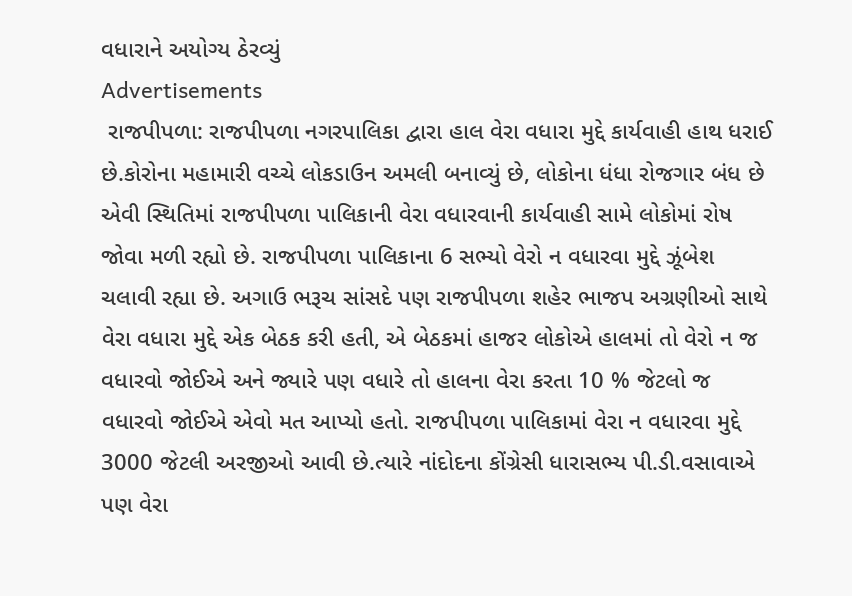વધારાને અયોગ્ય ઠેરવ્યું
Advertisements
 રાજપીપળા: રાજપીપળા નગરપાલિકા દ્વારા હાલ વેરા વધારા મુદ્દે કાર્યવાહી હાથ ધરાઈ છે.કોરોના મહામારી વચ્ચે લોકડાઉન અમલી બનાવ્યું છે, લોકોના ધંધા રોજગાર બંધ છે એવી સ્થિતિમાં રાજપીપળા પાલિકાની વેરા વધારવાની કાર્યવાહી સામે લોકોમાં રોષ જોવા મળી રહ્યો છે. રાજપીપળા પાલિકાના 6 સભ્યો વેરો ન વધારવા મુદ્દે ઝૂંબેશ ચલાવી રહ્યા છે. અગાઉ ભરૂચ સાંસદે પણ રાજપીપળા શહેર ભાજપ અગ્રણીઓ સાથે વેરા વધારા મુદ્દે એક બેઠક કરી હતી, એ બેઠકમાં હાજર લોકોએ હાલમાં તો વેરો ન જ વધારવો જોઈએ અને જ્યારે પણ વધારે તો હાલના વેરા કરતા 10 % જેટલો જ વધારવો જોઈએ એવો મત આપ્યો હતો. રાજપીપળા પાલિકામાં વેરા ન વધારવા મુદ્દે 3000 જેટલી અરજીઓ આવી છે.ત્યારે નાંદોદના કોંગ્રેસી ધારાસભ્ય પી.ડી.વસાવાએ પણ વેરા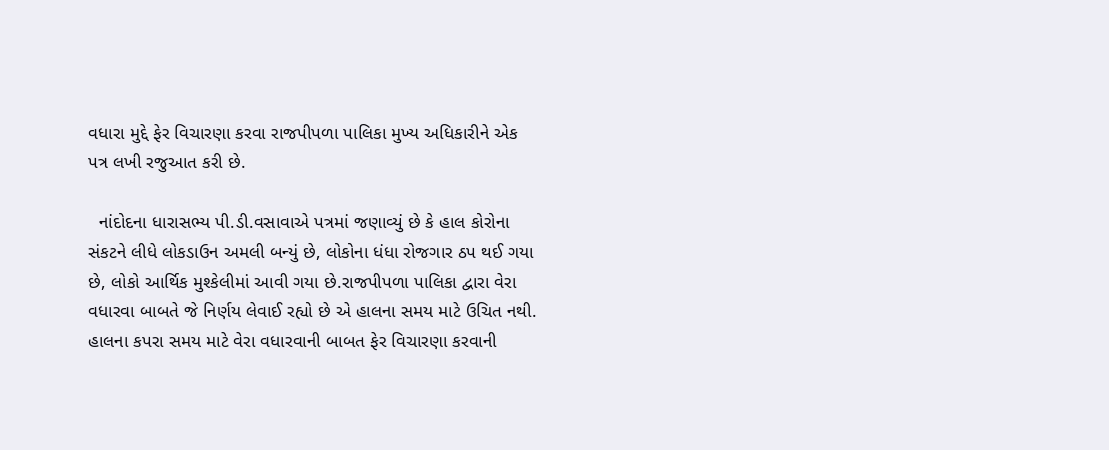વધારા મુદ્દે ફેર વિચારણા કરવા રાજપીપળા પાલિકા મુખ્ય અધિકારીને એક પત્ર લખી રજુઆત કરી છે.

  નાંદોદના ધારાસભ્ય પી.ડી.વસાવાએ પત્રમાં જણાવ્યું છે કે હાલ કોરોના સંકટને લીધે લોકડાઉન અમલી બન્યું છે, લોકોના ધંધા રોજગાર ઠપ થઈ ગયા છે, લોકો આર્થિક મુશ્કેલીમાં આવી ગયા છે.રાજપીપળા પાલિકા દ્વારા વેરા વધારવા બાબતે જે નિર્ણય લેવાઈ રહ્યો છે એ હાલના સમય માટે ઉચિત નથી. હાલના કપરા સમય માટે વેરા વધારવાની બાબત ફેર વિચારણા કરવાની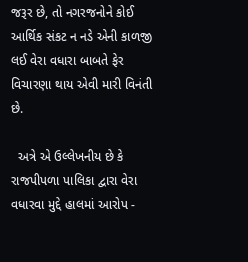જરૂર છે, તો નગરજનોને કોઈ આર્થિક સંકટ ન નડે એની કાળજી લઈ વેરા વધારા બાબતે ફેર વિચારણા થાય એવી મારી વિનંતી છે.

  અત્રે એ ઉલ્લેખનીય છે કે રાજપીપળા પાલિકા દ્વારા વેરા વધારવા મુદ્દે હાલમાં આરોપ -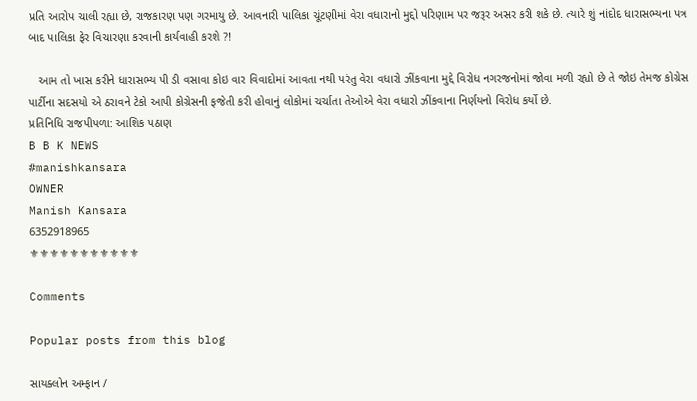પ્રતિ આરોપ ચાલી રહ્યા છે, રાજકારણ પણ ગરમાયુ છે. આવનારી પાલિકા ચૂંટણીમાં વેરા વધારાનો મુદ્દો પરિણામ પર જરૂર અસર કરી શકે છે. ત્યારે શું નાંદોદ ધારાસભ્યના પત્ર બાદ પાલિકા ફેર વિચારણા કરવાની કાર્યવાહી કરશે ?!

   આમ તો ખાસ કરીને ધારાસભ્ય પી ડી વસાવા કોઇ વાર વિવાદોમાં આવતા નથી પરંતુ વેરા વધારો ઝીંકવાના મુદ્દે વિરોધ નગરજનોમાં જોવા મળી રહ્યો છે તે જોઇ તેમજ કોગ્રેસ પાર્ટીના સદસયો એ ઠરાવને ટેકો આપી કોગ્રેસની ફજેતી કરી હોવાનું લોકોમાં ચર્ચાતા તેઓએ વેરા વધારો ઝીંકવાના નિર્ણયનો વિરોધ કર્યો છે.
પ્રતિનિધિ રાજપીપળા: આશિક પઠાણ
B B K NEWS
#manishkansara
OWNER
Manish Kansara
6352918965
⚜⚜⚜⚜⚜⚜⚜⚜⚜⚜⚜

Comments

Popular posts from this blog

સાયક્લોન અમ્ફાન /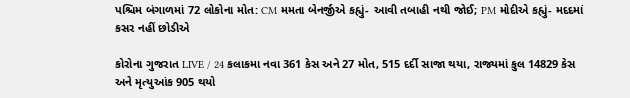પશ્ચિમ બંગાળમાં 72 લોકોના મોત: CM મમતા બેનર્જીએ કહ્યું- આવી તબાહી નથી જોઈ; PM મોદીએ કહ્યું- મદદમાં કસર નહીં છોડીએ

કોરોના ગુજરાત LIVE / 24 કલાકમા નવા 361 કેસ અને 27 મોત, 515 દર્દી સાજા થયા, રાજ્યમાં કુલ 14829 કેસ અને મૃત્યુઆંક 905 થયો